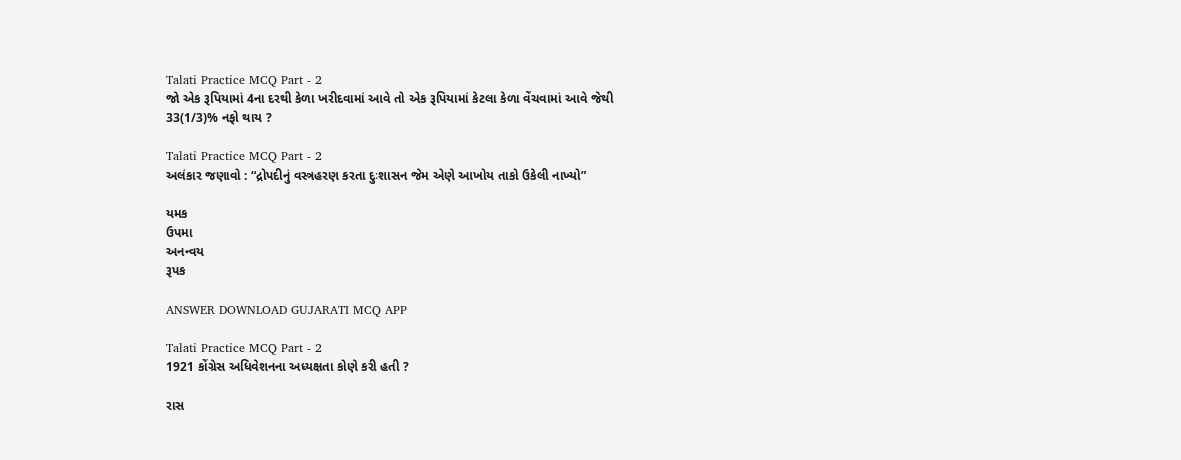Talati Practice MCQ Part - 2
જો એક રૂપિયામાં 4ના દરથી કેળા ખરીદવામાં આવે તો એક રૂપિયામાં કેટલા કેળા વેંચવામાં આવે જેથી 33(1/3)% નફો થાય ?

Talati Practice MCQ Part - 2
અલંકાર જણાવો : “દ્રોપદીનું વસ્ત્રહરણ કરતા દુઃશાસન જેમ એણે આખોય તાકો ઉકેલી નાખ્યો”

યમક
ઉપમા
અનન્વય
રૂપક

ANSWER DOWNLOAD GUJARATI MCQ APP

Talati Practice MCQ Part - 2
1921 કોંગ્રેસ અધિવેશનના અધ્યક્ષતા કોણે કરી હતી ?

રાસ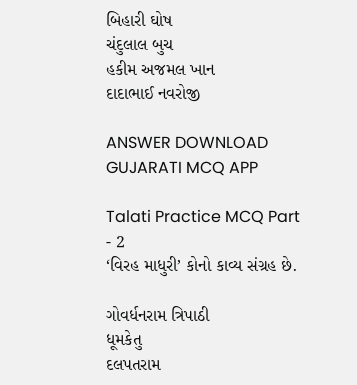બિહારી ઘોષ
ચંદુલાલ બુચ
હકીમ અજમલ ખાન
દાદાભાઈ નવરોજી

ANSWER DOWNLOAD GUJARATI MCQ APP

Talati Practice MCQ Part - 2
‘વિરહ માધુરી’ કોનો કાવ્ય સંગ્રહ છે.

ગોવર્ધનરામ ત્રિપાઠી
ધૂમકેતુ
દલપતરામ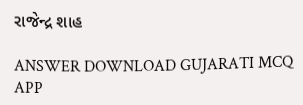રાજેન્દ્ર શાહ

ANSWER DOWNLOAD GUJARATI MCQ APP